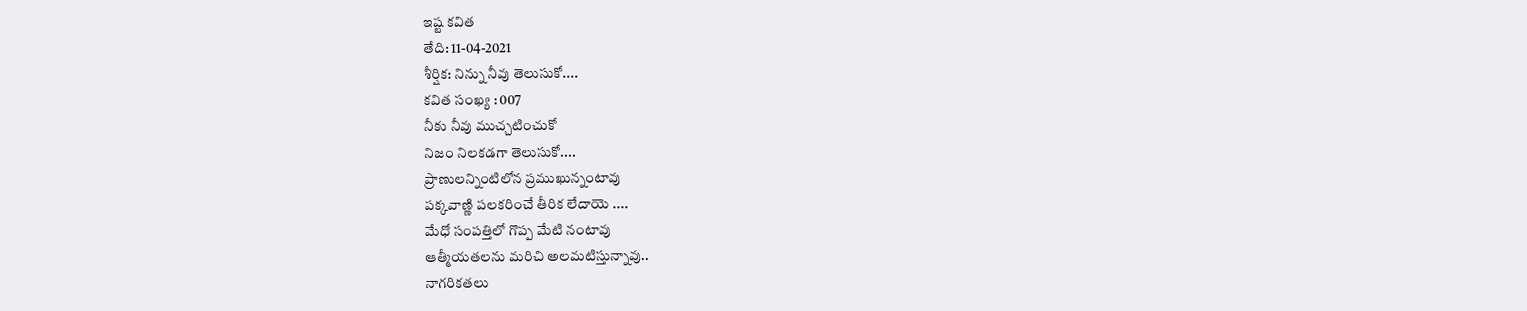ఇష్ట కవిత
తేది: 11-04-2021
శీర్షిక: నిన్ను నీవు తెలుసుకో....
కవిత సంఖ్య : 007
నీకు నీవు ముచ్చటించుకో
నిజం నిలకడగా తెలుసుకో....
ప్రాణులన్నింటిలోన ప్రముఖున్నంటావు
పక్కవాణ్ణి పలకరించే తీరిక లేదాయె ....
మేధో సంపత్తిలో గొప్ప మేటి నంటావు
ఆత్మీయతలను మరిచి అలమటిస్తున్నావు..
నాగరికతలు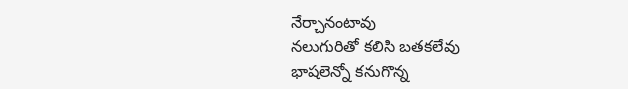నేర్చానంటావు
నలుగురితో కలిసి బతకలేవు
భాషలెన్నో కనుగొన్న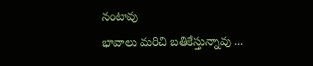నంటావు
భావాలు మరిచి బతికేస్తున్నావు ...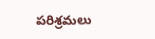పరిశ్రమలు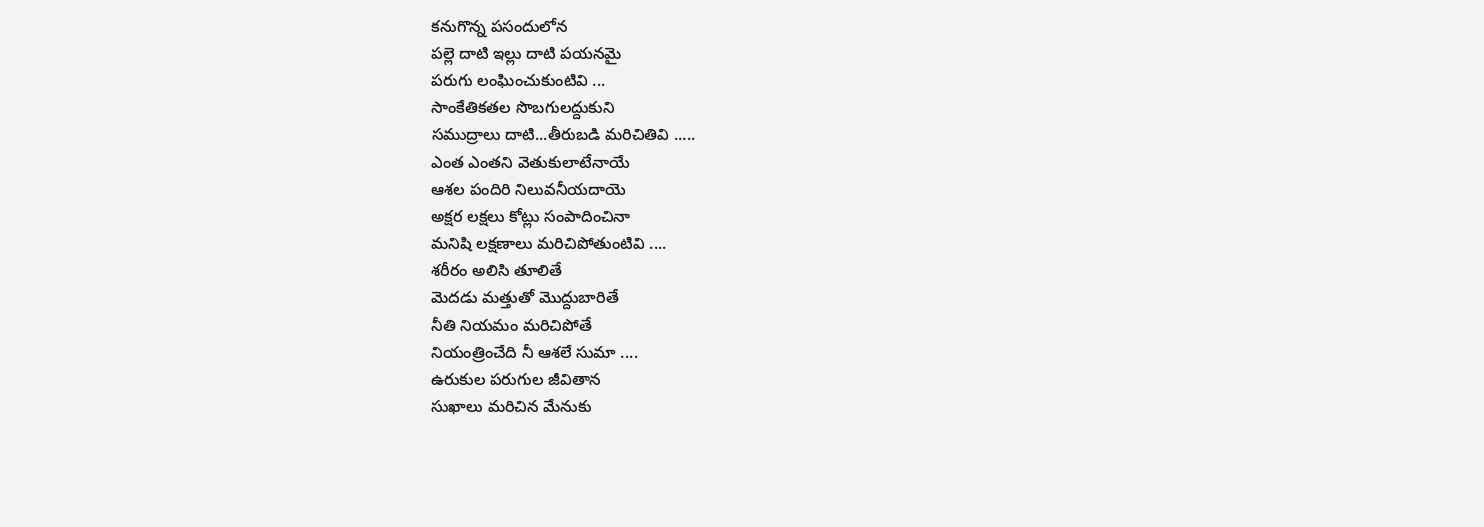కనుగొన్న పసందులోన
పల్లె దాటి ఇల్లు దాటి పయనమై
పరుగు లంఘించుకుంటివి ...
సాంకేతికతల సొబగులద్దుకుని
సముద్రాలు దాటి...తీరుబడి మరిచితివి .....
ఎంత ఎంతని వెతుకులాటేనాయే
ఆశల పందిరి నిలువనీయదాయె
అక్షర లక్షలు కోట్లు సంపాదించినా
మనిషి లక్షణాలు మరిచిపోతుంటివి ....
శరీరం అలిసి తూలితే
మెదడు మత్తుతో మొద్దుబారితే
నీతి నియమం మరిచిపోతే
నియంత్రించేది నీ ఆశలే సుమా ....
ఉరుకుల పరుగుల జీవితాన
సుఖాలు మరిచిన మేనుకు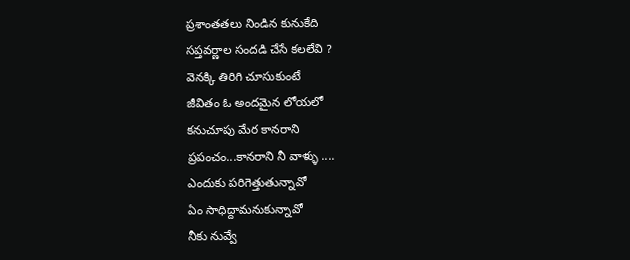ప్రశాంతతలు నిండిన కునుకేది
సప్తవర్ణాల సందడి చేసే కలలేవి ?
వెనక్కి తిరిగి చూసుకుంటే
జీవితం ఓ అందమైన లోయలో
కనుచూపు మేర కానరాని
ప్రపంచం...కానరాని నీ వాళ్ళు ....
ఎందుకు పరిగెత్తుతున్నావో
ఏం సాధిద్దామనుకున్నావో
నీకు నువ్వే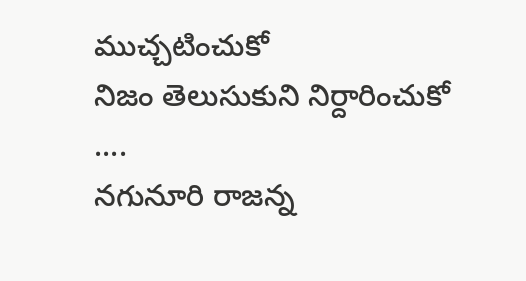ముచ్చటించుకో
నిజం తెలుసుకుని నిర్దారించుకో ....
నగునూరి రాజన్న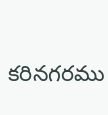కరినగరము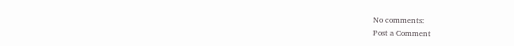No comments:
Post a Comment